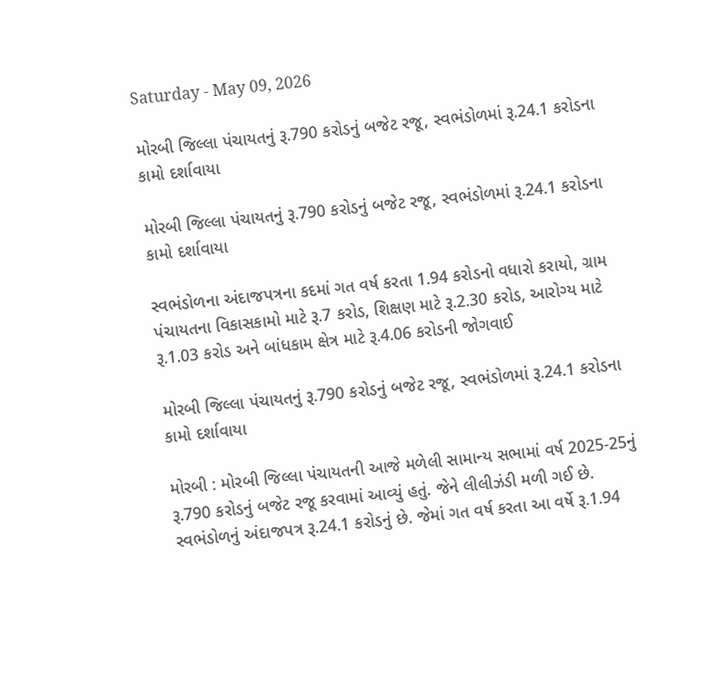Saturday - May 09, 2026

મોરબી જિલ્લા પંચાયતનું રૂ.790 કરોડનું બજેટ રજૂ, સ્વભંડોળમાં રૂ.24.1 કરોડના કામો દર્શાવાયા

મોરબી જિલ્લા પંચાયતનું રૂ.790 કરોડનું બજેટ રજૂ, સ્વભંડોળમાં રૂ.24.1 કરોડના કામો દર્શાવાયા

સ્વભંડોળના અંદાજપત્રના કદમાં ગત વર્ષ કરતા 1.94 કરોડનો વધારો કરાયો, ગ્રામ પંચાયતના વિકાસકામો માટે રૂ.7 કરોડ, શિક્ષણ માટે રૂ.2.30 કરોડ, આરોગ્ય માટે રૂ.1.03 કરોડ અને બાંધકામ ક્ષેત્ર માટે રૂ.4.06 કરોડની જોગવાઈ

મોરબી જિલ્લા પંચાયતનું રૂ.790 કરોડનું બજેટ રજૂ, સ્વભંડોળમાં રૂ.24.1 કરોડના કામો દર્શાવાયા

મોરબી : મોરબી જિલ્લા પંચાયતની આજે મળેલી સામાન્ય સભામાં વર્ષ 2025-25નું રૂ.790 કરોડનું બજેટ રજૂ કરવામાં આવ્યું હતું. જેને લીલીઝંડી મળી ગઈ છે. સ્વભંડોળનું અંદાજપત્ર રૂ.24.1 કરોડનું છે. જેમાં ગત વર્ષ કરતા આ વર્ષે રૂ.1.94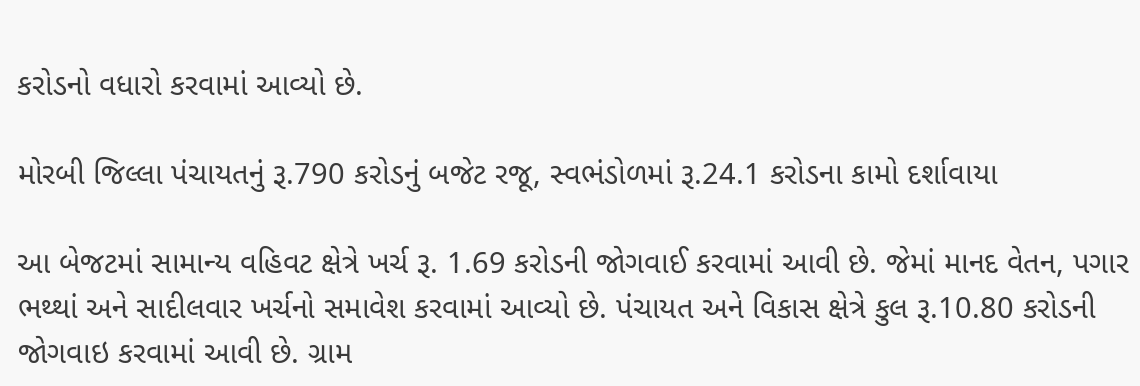કરોડનો વધારો કરવામાં આવ્યો છે.

મોરબી જિલ્લા પંચાયતનું રૂ.790 કરોડનું બજેટ રજૂ, સ્વભંડોળમાં રૂ.24.1 કરોડના કામો દર્શાવાયા

આ બેજટમાં સામાન્ય વહિવટ ક્ષેત્રે ખર્ચ રૂ. 1.69 કરોડની જોગવાઈ કરવામાં આવી છે. જેમાં માનદ વેતન, પગાર ભથ્થાં અને સાદીલવાર ખર્ચનો સમાવેશ કરવામાં આવ્યો છે. પંચાયત અને વિકાસ ક્ષેત્રે કુલ રૂ.10.80 કરોડની જોગવાઇ કરવામાં આવી છે. ગ્રામ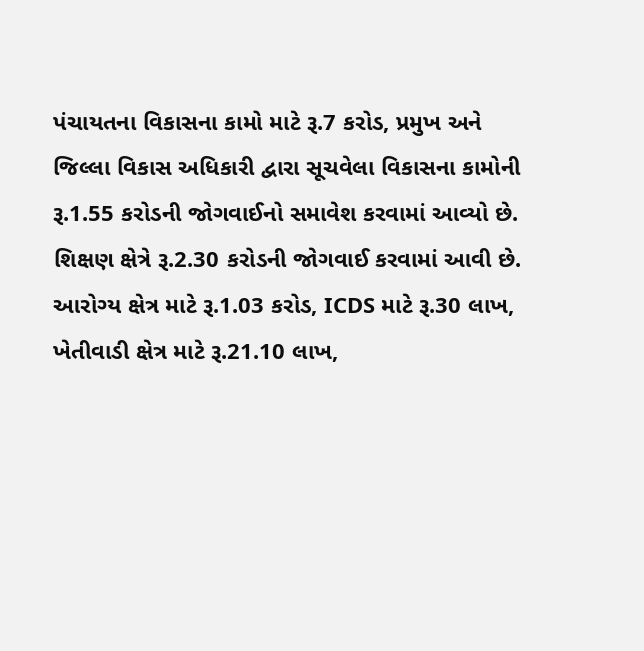પંચાયતના વિકાસના કામો માટે રૂ.7 કરોડ, પ્રમુખ અને જિલ્લા વિકાસ અધિકારી દ્વારા સૂચવેલા વિકાસના કામોની રૂ.1.55 કરોડની જોગવાઈનો સમાવેશ કરવામાં આવ્યો છે. શિક્ષણ ક્ષેત્રે રૂ.2.30 કરોડની જોગવાઈ કરવામાં આવી છે.
આરોગ્ય ક્ષેત્ર માટે રૂ.1.03 કરોડ, ICDS માટે રૂ.30 લાખ, ખેતીવાડી ક્ષેત્ર માટે રૂ.21.10 લાખ,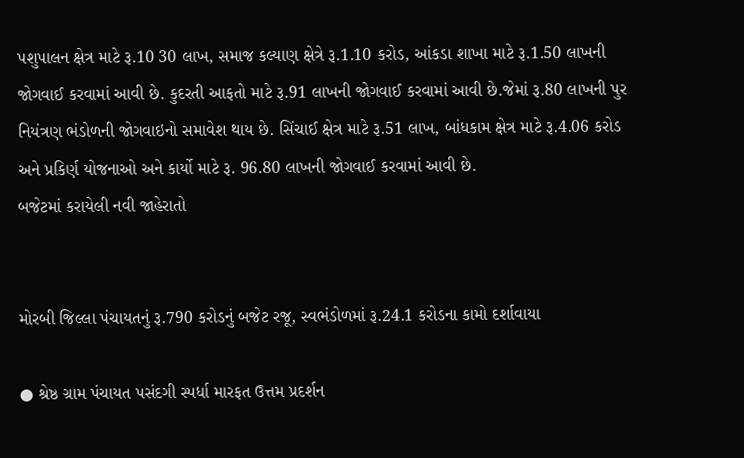પશુપાલન ક્ષેત્ર માટે રૂ.10 30 લાખ, સમાજ કલ્યાણ ક્ષેત્રે રૂ.1.10 કરોડ, આંકડા શાખા માટે રૂ.1.50 લાખની જોગવાઈ કરવામાં આવી છે. કુદરતી આફતો માટે રૂ.91 લાખની જોગવાઈ કરવામાં આવી છે.જેમાં રૂ.80 લાખની પુર નિયંત્રણ ભંડોળની જોગવાઇનો સમાવેશ થાય છે. સિંચાઈ ક્ષેત્ર માટે રૂ.51 લાખ, બાંધકામ ક્ષેત્ર માટે રૂ.4.06 કરોડ અને પ્રકિર્ણ યોજનાઓ અને કાર્યો માટે રૂ. 96.80 લાખની જોગવાઈ કરવામાં આવી છે.
બજેટમાં કરાયેલી નવી જાહેરાતો


મોરબી જિલ્લા પંચાયતનું રૂ.790 કરોડનું બજેટ રજૂ, સ્વભંડોળમાં રૂ.24.1 કરોડના કામો દર્શાવાયા

● શ્રેષ્ઠ ગ્રામ પંચાયત પસંદગી સ્પર્ધા મારફત ઉત્તમ પ્રદર્શન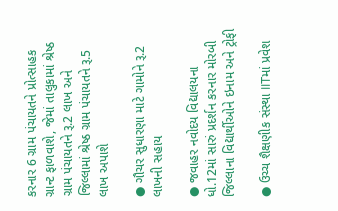કરનાર 6 ગ્રામ પંચાયતને પ્રોત્સાહક ગ્રાન્ટ ફાળવાશે, જેમાં તાલુકામાં શ્રેષ્ઠ ગ્રામ પંચાયતને રૂ.2 લાખ અને જિલ્લામાં શ્રેષ્ઠ ગ્રામ પંચાયતને રૂ.5 લાખ અપાશે

● ગૌચર સુધારણા માટે ગામોને રૂ.2 લાખની સહાય

● જવાહર નવોદય વિદ્યાલયના ધો.12માં સારું પ્રદર્શન કરનાર મોરબી જિલ્લાના વિદ્યાર્થીઓને ઇનામ અને ટ્રોફી

● ઉચ્ચ શૈક્ષણીક સંસ્થા IITમાં પ્રવેશ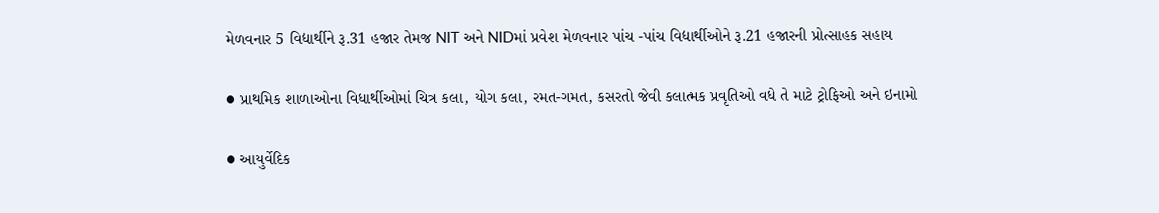મેળવનાર 5 વિદ્યાર્થીને રૂ.31 હજાર તેમજ NIT અને NIDમાં પ્રવેશ મેળવનાર પાંચ -પાંચ વિદ્યાર્થીઓને રૂ.21 હજારની પ્રોત્સાહક સહાય

● પ્રાથમિક શાળાઓના વિધાર્થીઓમાં ચિત્ર કલા, યોગ કલા, રમત-ગમત, કસરતો જેવી કલાત્મક પ્રવૃતિઓ વધે તે માટે ટ્રોફિઓ અને ઇનામો

● આયુર્વેદિક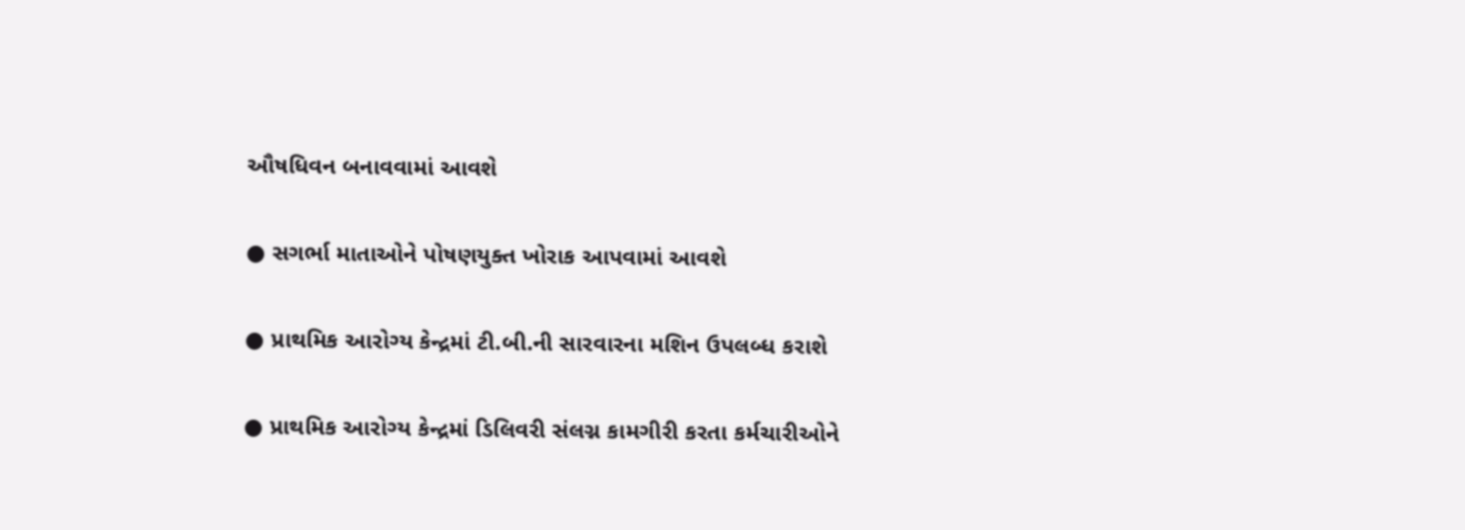ઔષધિવન બનાવવામાં આવશે

● સગર્ભા માતાઓને પોષણયુક્ત ખોરાક આપવામાં આવશે

● પ્રાથમિક આરોગ્ય કેન્દ્રમાં ટી.બી.ની સારવારના મશિન ઉપલબ્ધ કરાશે

● પ્રાથમિક આરોગ્ય કેન્દ્રમાં ડિલિવરી સંલગ્ન કામગીરી કરતા કર્મચારીઓને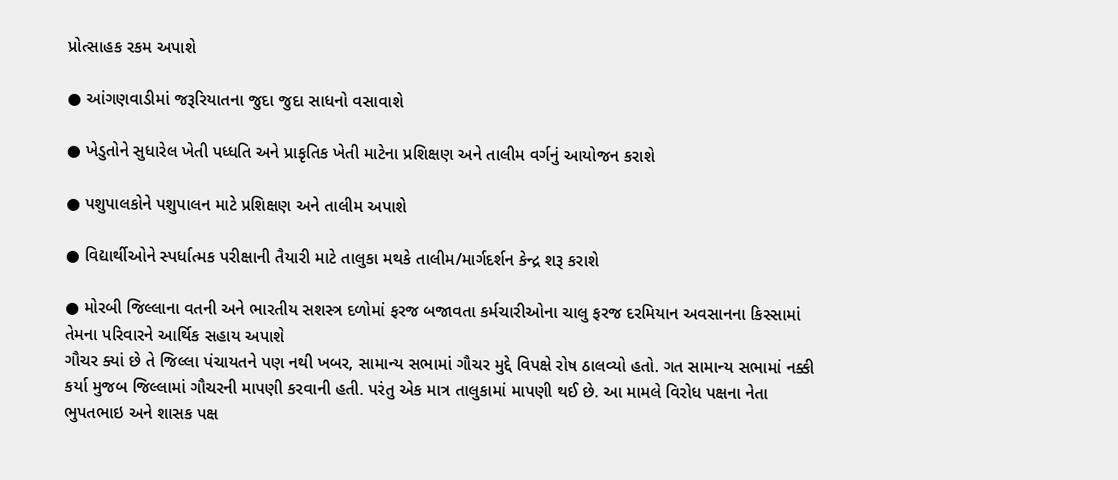પ્રોત્સાહક રકમ અપાશે

● આંગણવાડીમાં જરૂરિયાતના જુદા જુદા સાધનો વસાવાશે

● ખેડુતોને સુધારેલ ખેતી પધ્ધતિ અને પ્રાકૃતિક ખેતી માટેના પ્રશિક્ષણ અને તાલીમ વર્ગનું આયોજન કરાશે

● પશુપાલકોને પશુપાલન માટે પ્રશિક્ષણ અને તાલીમ અપાશે

● વિદ્યાર્થીઓને સ્પર્ધાત્મક પરીક્ષાની તૈયારી માટે તાલુકા મથકે તાલીમ/માર્ગદર્શન કેન્દ્ર શરૂ કરાશે

● મોરબી જિલ્લાના વતની અને ભારતીય સશસ્ત્ર દળોમાં ફરજ બજાવતા કર્મચારીઓના ચાલુ ફરજ દરમિયાન અવસાનના કિસ્સામાં તેમના પરિવારને આર્થિક સહાય અપાશે
ગૌચર ક્યાં છે તે જિલ્લા પંચાયતને પણ નથી ખબર, સામાન્ય સભામાં ગૌચર મુદ્દે વિપક્ષે રોષ ઠાલવ્યો હતો. ગત સામાન્ય સભામાં નક્કી કર્યા મુજબ જિલ્લામાં ગૌચરની માપણી કરવાની હતી. પરંતુ એક માત્ર તાલુકામાં માપણી થઈ છે. આ મામલે વિરોધ પક્ષના નેતા ભુપતભાઇ અને શાસક પક્ષ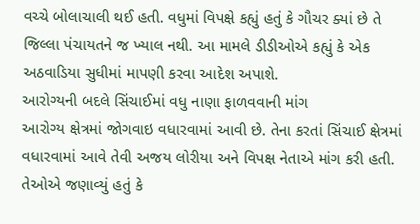વચ્ચે બોલાચાલી થઈ હતી. વધુમાં વિપક્ષે કહ્યું હતું કે ગૌચર ક્યાં છે તે જિલ્લા પંચાયતને જ ખ્યાલ નથી. આ મામલે ડીડીઓએ કહ્યું કે એક અઠવાડિયા સુધીમાં માપણી કરવા આદેશ અપાશે.
આરોગ્યની બદલે સિંચાઈમાં વધુ નાણા ફાળવવાની માંગ
આરોગ્ય ક્ષેત્રમાં જોગવાઇ વધારવામાં આવી છે. તેના કરતાં સિંચાઈ ક્ષેત્રમાં વધારવામાં આવે તેવી અજય લોરીયા અને વિપક્ષ નેતાએ માંગ કરી હતી. તેઓએ જણાવ્યું હતું કે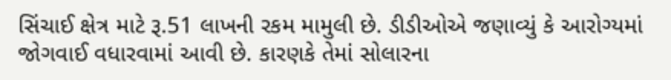સિંચાઈ ક્ષેત્ર માટે રૂ.51 લાખની રકમ મામુલી છે. ડીડીઓએ જણાવ્યું કે આરોગ્યમાં જોગવાઈ વધારવામાં આવી છે. કારણકે તેમાં સોલારના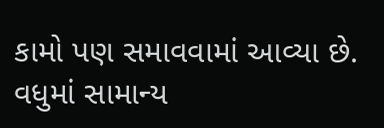કામો પણ સમાવવામાં આવ્યા છે. વધુમાં સામાન્ય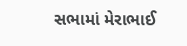સભામાં મેરાભાઈ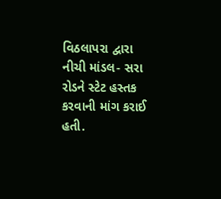વિઠલાપરા દ્વારા નીચી માંડલ- સરા રોડને સ્ટેટ હસ્તક કરવાની માંગ કરાઈ હતી.